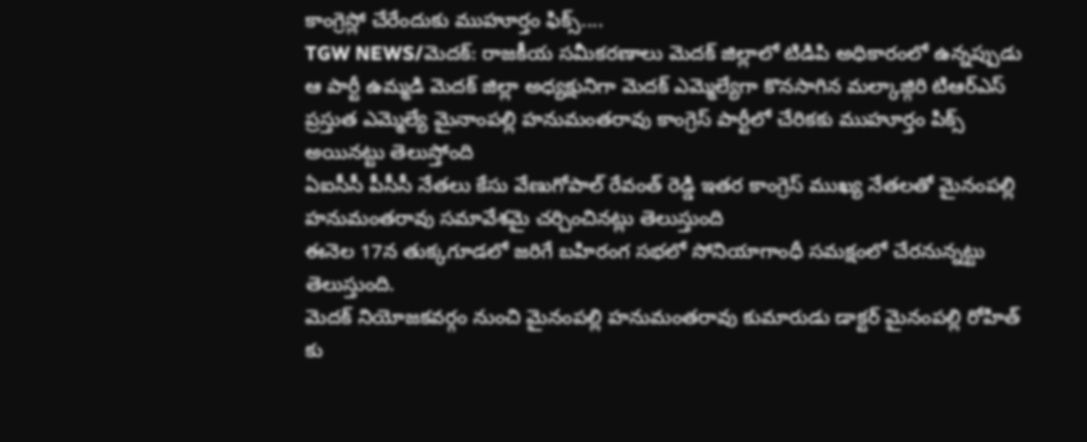కాంగ్రెస్లో చేరేందుకు ముహూర్తం ఫిక్స్....
TGW NEWS/మెదక్: రాజకీయ సమీకరణాలు మెదక్ జిల్లాలో టిడిపి అధికారంలో ఉన్నప్పుడు ఆ పార్టీ ఉమ్మడి మెదక్ జిల్లా అధ్యక్షునిగా మెదక్ ఎమ్మెల్యేగా కొనసాగిన మల్కాజ్గిరి టిఆర్ఎస్ ప్రస్తుత ఎమ్మెల్యే మైనాంపల్లి హనుమంతరావు కాంగ్రెస్ పార్టీలో చేరికకు ముహూర్తం పిక్స్ అయినట్టు తెలుస్తోంది
ఏఐసీసీ పీసీసీ నేతలు కేసు వేణుగోపాల్ రేవంత్ రెడ్డి ఇతర కాంగ్రెస్ ముఖ్య నేతలతో మైనంపల్లి హనుమంతరావు సమావేశమై చర్చించినట్లు తెలుస్తుంది
ఈనెల 17న తుక్కగూడలో జరిగే బహిరంగ సభలో సోనియాగాంధీ సమక్షంలో చేరనున్నట్టు తెలుస్తుంది.
మెదక్ నియోజకవర్గం నుంచి మైనంపల్లి హనుమంతరావు కుమారుడు డాక్టర్ మైనంపల్లి రోహిత్ కు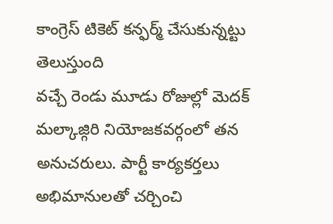కాంగ్రెస్ టికెట్ కన్ఫర్మ్ చేసుకున్నట్టు తెలుస్తుంది
వచ్చే రెండు మూడు రోజుల్లో మెదక్ మల్కాజ్గిరి నియోజకవర్గంలో తన అనుచరులు. పార్టీ కార్యకర్తలు అభిమానులతో చర్చించి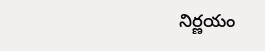నిర్ణయం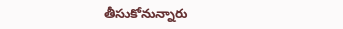తీసుకోనున్నారు